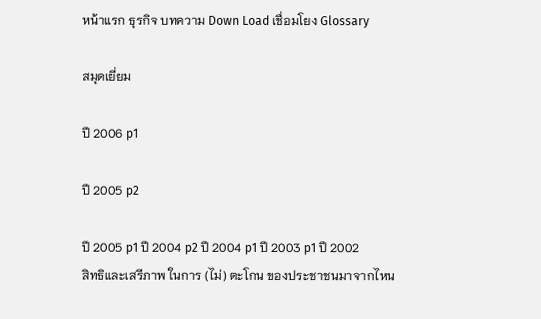หน้าแรก ธุรกิจ บทความ Down Load เชื่อมโยง Glossary

สมุดเยี่ยม

ปี 2006 p1

ปี 2005 p2

ปี 2005 p1 ปี 2004 p2 ปี 2004 p1 ปี 2003 p1 ปี 2002
สิทธิและเสรีภาพ ในการ (ไม่) ตะโกน ของประชาชนมาจากไหน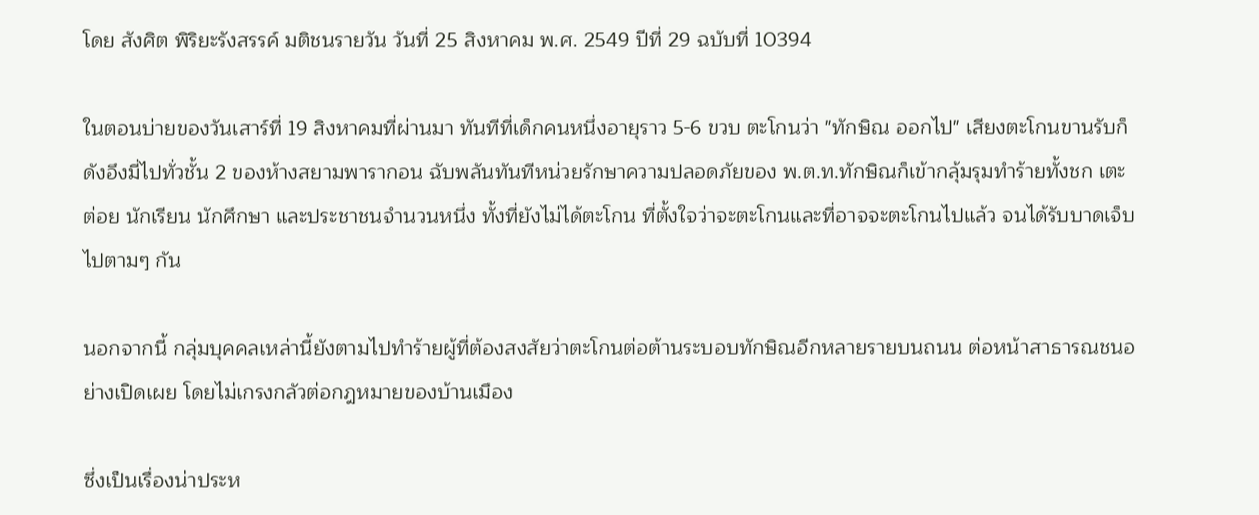โดย สังศิต พิริยะรังสรรค์ มติชนรายวัน วันที่ 25 สิงหาคม พ.ศ. 2549 ปีที่ 29 ฉบับที่ 10394

ในตอนบ่ายของวันเสาร์ที่ 19 สิงหาคมที่ผ่านมา ทันทีที่เด็กคนหนึ่งอายุราว 5-6 ขวบ ตะโกนว่า "ทักษิณ ออกไป" เสียงตะโกนขานรับก็ดังอึงมี่ไปทั่วชั้น 2 ของห้างสยามพารากอน ฉับพลันทันทีหน่วยรักษาความปลอดภัยของ พ.ต.ท.ทักษิณก็เข้ากลุ้มรุมทำร้ายทั้งชก เตะ ต่อย นักเรียน นักศึกษา และประชาชนจำนวนหนึ่ง ทั้งที่ยังไม่ได้ตะโกน ที่ตั้งใจว่าจะตะโกนและที่อาจจะตะโกนไปแล้ว จนได้รับบาดเจ็บไปตามๆ กัน

นอกจากนี้ กลุ่มบุคคลเหล่านี้ยังตามไปทำร้ายผู้ที่ต้องสงสัยว่าตะโกนต่อต้านระบอบทักษิณอีกหลายรายบนถนน ต่อหน้าสาธารณชนอย่างเปิดเผย โดยไม่เกรงกลัวต่อกฎหมายของบ้านเมือง

ซึ่งเป็นเรื่องน่าประห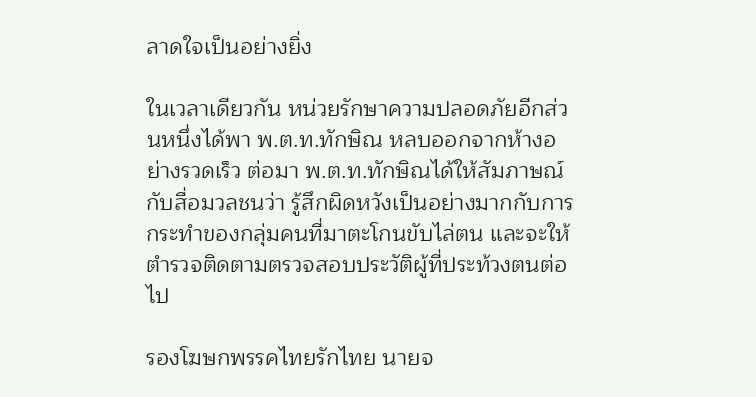ลาดใจเป็นอย่างยิ่ง

ในเวลาเดียวกัน หน่วยรักษาความปลอดภัยอีกส่วนหนึ่งได้พา พ.ต.ท.ทักษิณ หลบออกจากห้างอย่างรวดเร็ว ต่อมา พ.ต.ท.ทักษิณได้ให้สัมภาษณ์กับสื่อมวลชนว่า รู้สึกผิดหวังเป็นอย่างมากกับการกระทำของกลุ่มคนที่มาตะโกนขับไล่ตน และจะให้ตำรวจติดตามตรวจสอบประวัติผู้ที่ประท้วงตนต่อไป

รองโฆษกพรรคไทยรักไทย นายจ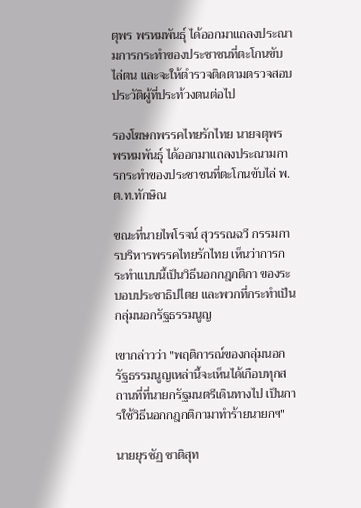ตุพร พรหมพันธุ์ ได้ออกมาแถลงประณามการกระทำของประชาชนที่ตะโกนขับไล่ตน และจะให้ตำรวจติดตามตรวจสอบประวัติผู้ที่ประท้วงตนต่อไป

รองโฆษกพรรคไทยรักไทย นายจตุพร พรหมพันธุ์ ได้ออกมาแถลงประณามการกระทำของประชาชนที่ตะโกนขับไล่ พ.ต.ท.ทักษิณ

ขณะที่นายไพโรจน์ สุวรรณฉวี กรรมการบริหารพรรคไทยรักไทย เห็นว่าการกระทำแบบนี้เป็นวิธีนอกกฎกติกา ของระบอบประชาธิปไตย และพวกที่กระทำเป็นกลุ่มนอกรัฐธรรมนูญ

เขากล่าวว่า "พฤติการณ์ของกลุ่มนอกรัฐธรรมนูญเหล่านี้จะเห็นได้เกือบทุกสถานที่ที่นายกรัฐมนตรีเดินทางไป เป็นการใช้วิธีนอกกฎกติกามาทำร้ายนายกฯ"

นายยุรชัฏ ชาติสุท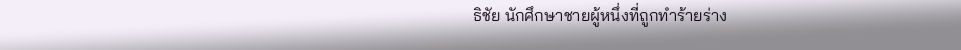ธิชัย นักศึกษาชายผู้หนึ่งที่ถูกทำร้ายร่าง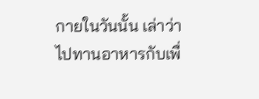กายในวันนั้น เล่าว่า ไปทานอาหารกับเพื่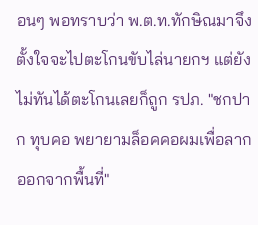อนๆ พอทราบว่า พ.ต.ท.ทักษิณมาจึงตั้งใจจะไปตะโกนขับไล่นายกฯ แต่ยังไม่ทันได้ตะโกนเลยก็ถูก รปภ. "ชกปาก ทุบคอ พยายามล็อคคอผมเพื่อลากออกจากพื้นที่"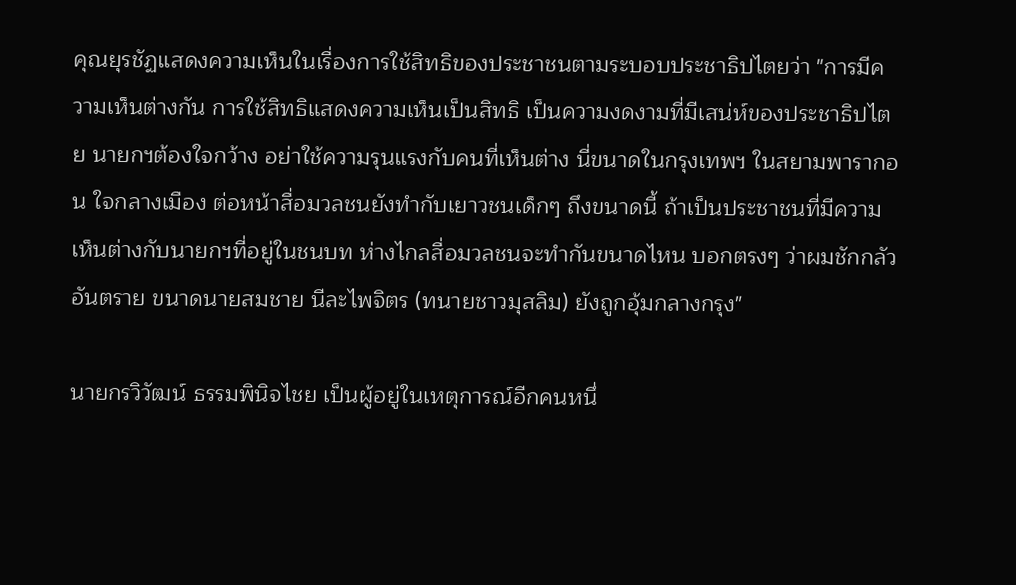คุณยุรชัฏแสดงความเห็นในเรื่องการใช้สิทธิของประชาชนตามระบอบประชาธิปไตยว่า "การมีความเห็นต่างกัน การใช้สิทธิแสดงความเห็นเป็นสิทธิ เป็นความงดงามที่มีเสน่ห์ของประชาธิปไตย นายกฯต้องใจกว้าง อย่าใช้ความรุนแรงกับคนที่เห็นต่าง นี่ขนาดในกรุงเทพฯ ในสยามพารากอน ใจกลางเมือง ต่อหน้าสื่อมวลชนยังทำกับเยาวชนเด็กๆ ถึงขนาดนี้ ถ้าเป็นประชาชนที่มีความเห็นต่างกับนายกฯที่อยู่ในชนบท ห่างไกลสื่อมวลชนจะทำกันขนาดไหน บอกตรงๆ ว่าผมชักกลัวอันตราย ขนาดนายสมชาย นีละไพจิตร (ทนายชาวมุสลิม) ยังถูกอุ้มกลางกรุง"

นายกรวิวัฒน์ ธรรมพินิจไชย เป็นผู้อยู่ในเหตุการณ์อีกคนหนึ่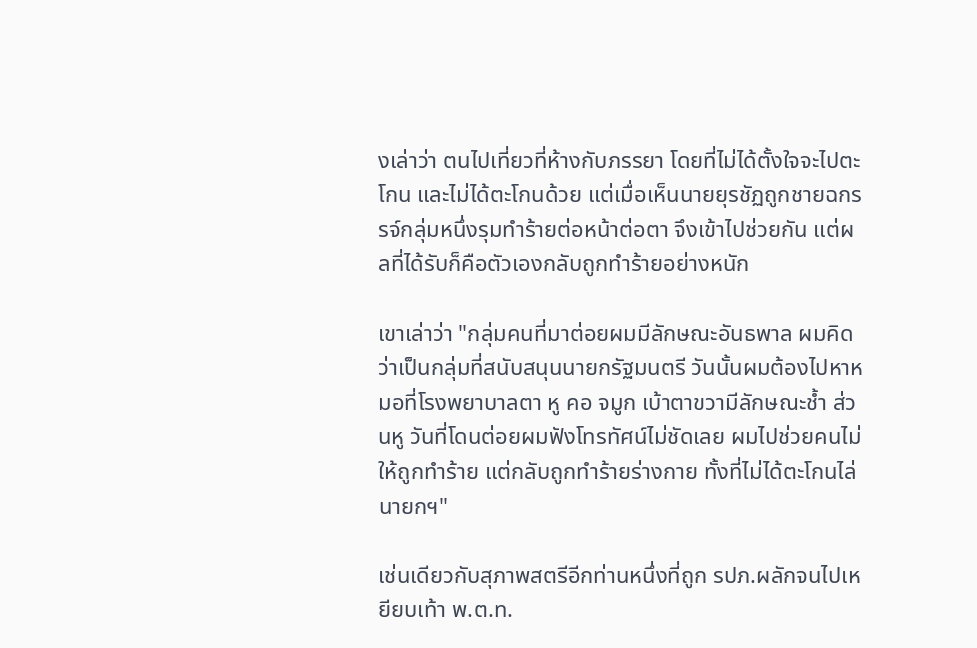งเล่าว่า ตนไปเที่ยวที่ห้างกับภรรยา โดยที่ไม่ได้ตั้งใจจะไปตะโกน และไม่ได้ตะโกนด้วย แต่เมื่อเห็นนายยุรชัฏถูกชายฉกรรจ์กลุ่มหนึ่งรุมทำร้ายต่อหน้าต่อตา จึงเข้าไปช่วยกัน แต่ผลที่ได้รับก็คือตัวเองกลับถูกทำร้ายอย่างหนัก

เขาเล่าว่า "กลุ่มคนที่มาต่อยผมมีลักษณะอันธพาล ผมคิดว่าเป็นกลุ่มที่สนับสนุนนายกรัฐมนตรี วันนั้นผมต้องไปหาหมอที่โรงพยาบาลตา หู คอ จมูก เบ้าตาขวามีลักษณะช้ำ ส่วนหู วันที่โดนต่อยผมฟังโทรทัศน์ไม่ชัดเลย ผมไปช่วยคนไม่ให้ถูกทำร้าย แต่กลับถูกทำร้ายร่างกาย ทั้งที่ไม่ได้ตะโกนไล่นายกฯ"

เช่นเดียวกับสุภาพสตรีอีกท่านหนึ่งที่ถูก รปภ.ผลักจนไปเหยียบเท้า พ.ต.ท.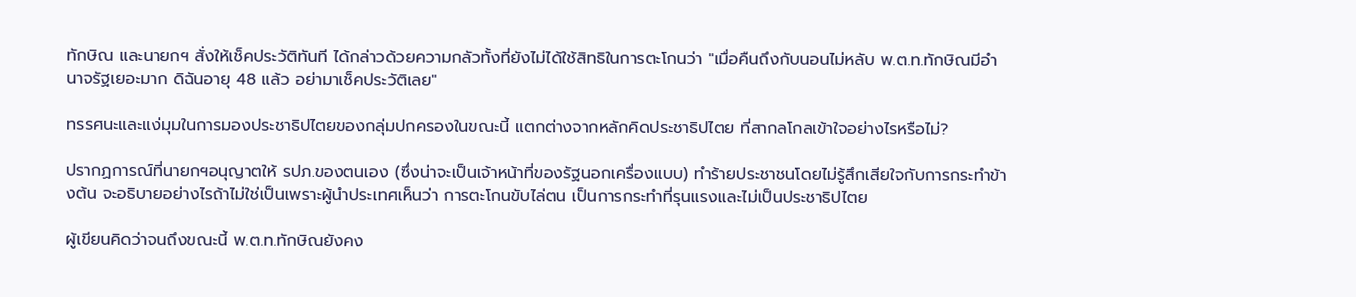ทักษิณ และนายกฯ สั่งให้เช็คประวัติทันที ได้กล่าวด้วยความกลัวทั้งที่ยังไม่ได้ใช้สิทธิในการตะโกนว่า "เมื่อคืนถึงกับนอนไม่หลับ พ.ต.ท.ทักษิณมีอำนาจรัฐเยอะมาก ดิฉันอายุ 48 แล้ว อย่ามาเช็คประวัติเลย"

ทรรศนะและแง่มุมในการมองประชาธิปไตยของกลุ่มปกครองในขณะนี้ แตกต่างจากหลักคิดประชาธิปไตย ที่สากลโกลเข้าใจอย่างไรหรือไม่?

ปรากฏการณ์ที่นายกฯอนุญาตให้ รปภ.ของตนเอง (ซึ่งน่าจะเป็นเจ้าหน้าที่ของรัฐนอกเครื่องแบบ) ทำร้ายประชาชนโดยไม่รู้สึกเสียใจกับการกระทำข้างต้น จะอธิบายอย่างไรถ้าไม่ใช่เป็นเพราะผู้นำประเทศเห็นว่า การตะโกนขับไล่ตน เป็นการกระทำที่รุนแรงและไม่เป็นประชาธิปไตย

ผู้เขียนคิดว่าจนถึงขณะนี้ พ.ต.ท.ทักษิณยังคง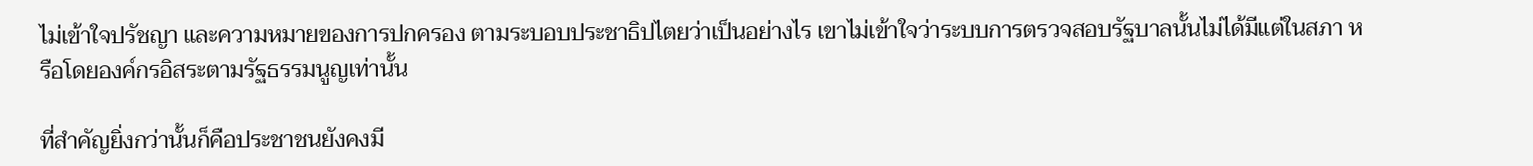ไม่เข้าใจปรัชญา และความหมายของการปกครอง ตามระบอบประชาธิปไตยว่าเป็นอย่างไร เขาไม่เข้าใจว่าระบบการตรวจสอบรัฐบาลนั้นไม่ได้มีแต่ในสภา หรือโดยองค์กรอิสระตามรัฐธรรมนูญเท่านั้น

ที่สำคัญยิ่งกว่านั้นก็คือประชาชนยังคงมี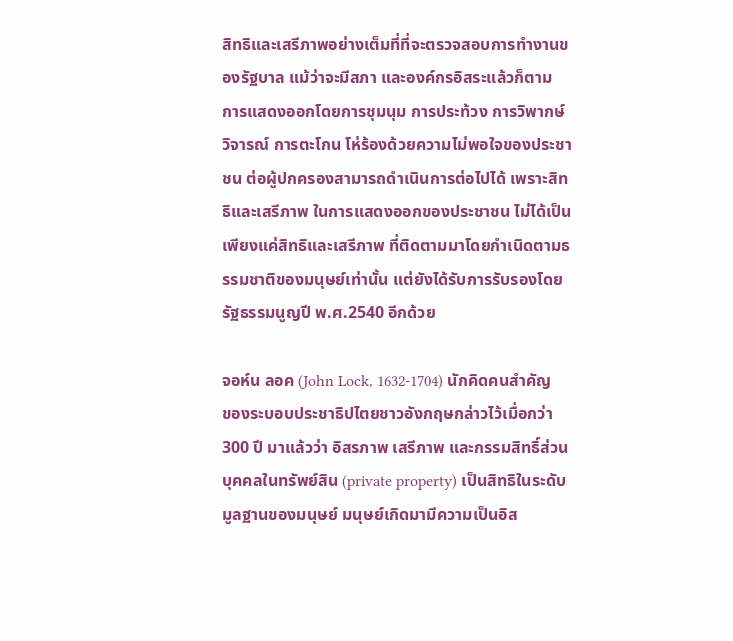สิทธิและเสรีภาพอย่างเต็มที่ที่จะตรวจสอบการทำงานของรัฐบาล แม้ว่าจะมีสภา และองค์กรอิสระแล้วก็ตาม การแสดงออกโดยการชุมนุม การประท้วง การวิพากษ์วิจารณ์ การตะโกน โห่ร้องด้วยความไม่พอใจของประชาชน ต่อผู้ปกครองสามารถดำเนินการต่อไปได้ เพราะสิทธิและเสรีภาพ ในการแสดงออกของประชาชน ไม่ได้เป็นเพียงแค่สิทธิและเสรีภาพ ที่ติดตามมาโดยกำเนิดตามธรรมชาติของมนุษย์เท่านั้น แต่ยังได้รับการรับรองโดยรัฐธรรมนูญปี พ.ศ.2540 อีกด้วย

จอห์น ลอค (John Lock, 1632-1704) นักคิดคนสำคัญของระบอบประชาธิปไตยชาวอังกฤษกล่าวไว้เมื่อกว่า 300 ปี มาแล้วว่า อิสรภาพ เสรีภาพ และกรรมสิทธิ์ส่วนบุคคลในทรัพย์สิน (private property) เป็นสิทธิในระดับมูลฐานของมนุษย์ มนุษย์เกิดมามีความเป็นอิส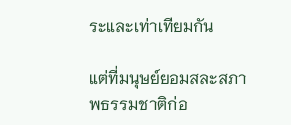ระและเท่าเทียมกัน

แต่ที่มนุษย์ยอมสละสภาพธรรมชาติก่อ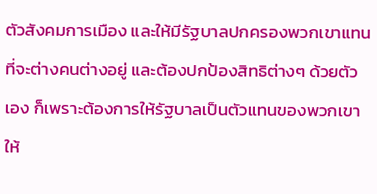ตัวสังคมการเมือง และให้มีรัฐบาลปกครองพวกเขาแทนที่จะต่างคนต่างอยู่ และต้องปกป้องสิทธิต่างๆ ด้วยตัวเอง ก็เพราะต้องการให้รัฐบาลเป็นตัวแทนของพวกเขา ให้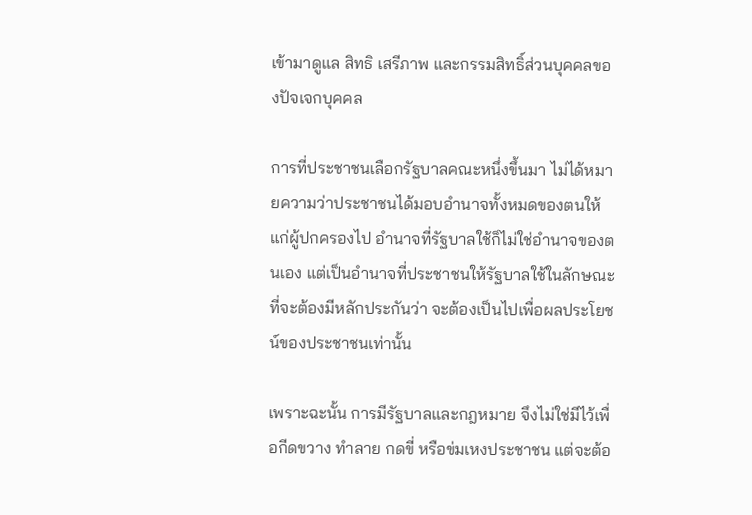เข้ามาดูแล สิทธิ เสรีภาพ และกรรมสิทธิ์ส่วนบุคคลของปัจเจกบุคคล

การที่ประชาชนเลือกรัฐบาลคณะหนึ่งขึ้นมา ไม่ได้หมายความว่าประชาชนได้มอบอำนาจทั้งหมดของตนให้แก่ผู้ปกครองไป อำนาจที่รัฐบาลใช้ก็ไม่ใช่อำนาจของตนเอง แต่เป็นอำนาจที่ประชาชนให้รัฐบาลใช้ในลักษณะที่จะต้องมีหลักประกันว่า จะต้องเป็นไปเพื่อผลประโยชน์ของประชาชนเท่านั้น

เพราะฉะนั้น การมีรัฐบาลและกฎหมาย จึงไม่ใช่มีไว้เพื่อกีดขวาง ทำลาย กดขี่ หรือข่มเหงประชาชน แต่จะต้อ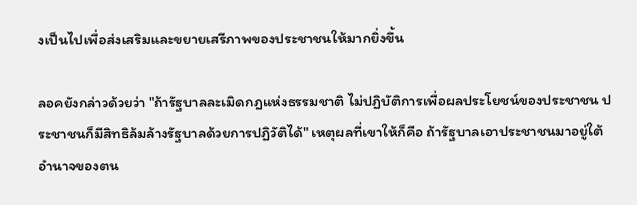งเป็นไปเพื่อส่งเสริมและขยายเสรีภาพของประชาชนให้มากยิ่งขึ้น

ลอคยังกล่าวด้วยว่า "ถ้ารัฐบาลละเมิดกฎแห่งธรรมชาติ ไม่ปฏิบัติการเพื่อผลประโยชน์ของประชาชน ประชาชนก็มีสิทธิล้มล้างรัฐบาลด้วยการปฏิวัติได้" เหตุผลที่เขาให้ก็คือ ถ้ารัฐบาลเอาประชาชนมาอยู่ใต้อำนาจของตน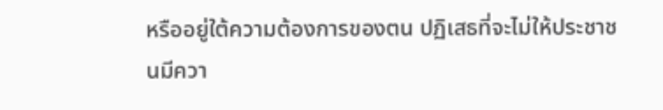หรืออยู่ใต้ความต้องการของตน ปฏิเสธที่จะไม่ให้ประชาชนมีควา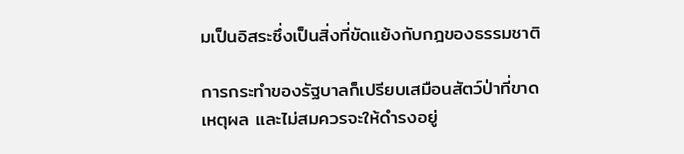มเป็นอิสระซึ่งเป็นสิ่งที่ขัดแย้งกับกฎของธรรมชาติ

การกระทำของรัฐบาลก็เปรียบเสมือนสัตว์ป่าที่ขาดเหตุผล และไม่สมควรจะให้ดำรงอยู่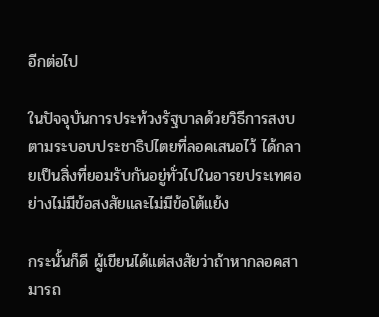อีกต่อไป

ในปัจจุบันการประท้วงรัฐบาลด้วยวิธีการสงบ ตามระบอบประชาธิปไตยที่ลอคเสนอไว้ ได้กลายเป็นสิ่งที่ยอมรับกันอยู่ทั่วไปในอารยประเทศอย่างไม่มีข้อสงสัยและไม่มีข้อโต้แย้ง

กระนั้นก็ดี ผู้เขียนได้แต่สงสัยว่าถ้าหากลอคสามารถ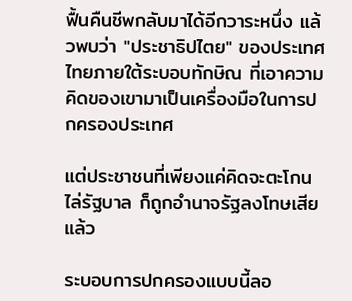ฟื้นคืนชีพกลับมาได้อีกวาระหนึ่ง แล้วพบว่า "ประชาธิปไตย" ของประเทศไทยภายใต้ระบอบทักษิณ ที่เอาความคิดของเขามาเป็นเครื่องมือในการปกครองประเทศ

แต่ประชาชนที่เพียงแค่คิดจะตะโกนไล่รัฐบาล ก็ถูกอำนาจรัฐลงโทษเสียแล้ว

ระบอบการปกครองแบบนี้ลอ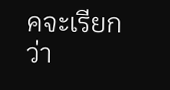คจะเรียกว่า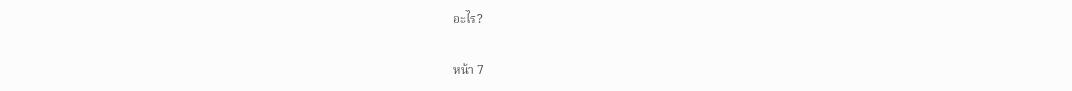อะไร?

หน้า 7